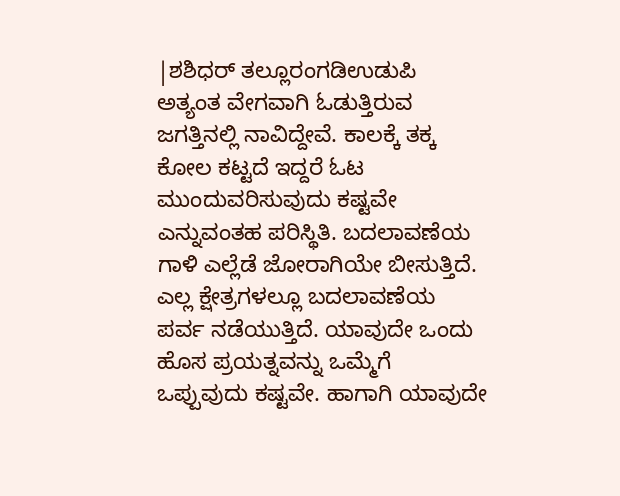|ಶಶಿಧರ್ ತಲ್ಲೂರಂಗಡಿಉಡುಪಿ
ಅತ್ಯಂತ ವೇಗವಾಗಿ ಓಡುತ್ತಿರುವ ಜಗತ್ತಿನಲ್ಲಿ ನಾವಿದ್ದೇವೆ. ಕಾಲಕ್ಕೆ ತಕ್ಕ ಕೋಲ ಕಟ್ಟದೆ ಇದ್ದರೆ ಓಟ ಮುಂದುವರಿಸುವುದು ಕಷ್ಟವೇ ಎನ್ನುವಂತಹ ಪರಿಸ್ಥಿತಿ. ಬದಲಾವಣೆಯ ಗಾಳಿ ಎಲ್ಲೆಡೆ ಜೋರಾಗಿಯೇ ಬೀಸುತ್ತಿದೆ. ಎಲ್ಲ ಕ್ಷೇತ್ರಗಳಲ್ಲೂ ಬದಲಾವಣೆಯ ಪರ್ವ ನಡೆಯುತ್ತಿದೆ. ಯಾವುದೇ ಒಂದು ಹೊಸ ಪ್ರಯತ್ನವನ್ನು ಒಮ್ಮೆಗೆ ಒಪ್ಪುವುದು ಕಷ್ಟವೇ. ಹಾಗಾಗಿ ಯಾವುದೇ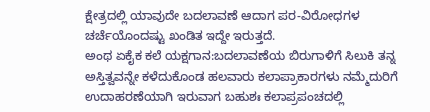ಕ್ಷೇತ್ರದಲ್ಲಿ ಯಾವುದೇ ಬದಲಾವಣೆ ಆದಾಗ ಪರ-ವಿರೋಧಗಳ ಚರ್ಚೆಯೊಂದಷ್ಟು ಖಂಡಿತ ಇದ್ದೇ ಇರುತ್ತದೆ.
ಅಂಥ ಏಕೈಕ ಕಲೆ ಯಕ್ಷಗಾನ:ಬದಲಾವಣೆಯ ಬಿರುಗಾಳಿಗೆ ಸಿಲುಕಿ ತನ್ನ ಅಸ್ತಿತ್ವವನ್ನೇ ಕಳೆದುಕೊಂಡ ಹಲವಾರು ಕಲಾಪ್ರಾಕಾರಗಳು ನಮ್ಮೆದುರಿಗೆ ಉದಾಹರಣೆಯಾಗಿ ಇರುವಾಗ ಬಹುಶಃ ಕಲಾಪ್ರಪಂಚದಲ್ಲಿ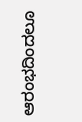ಆರಂಭದಿಂದಲೂ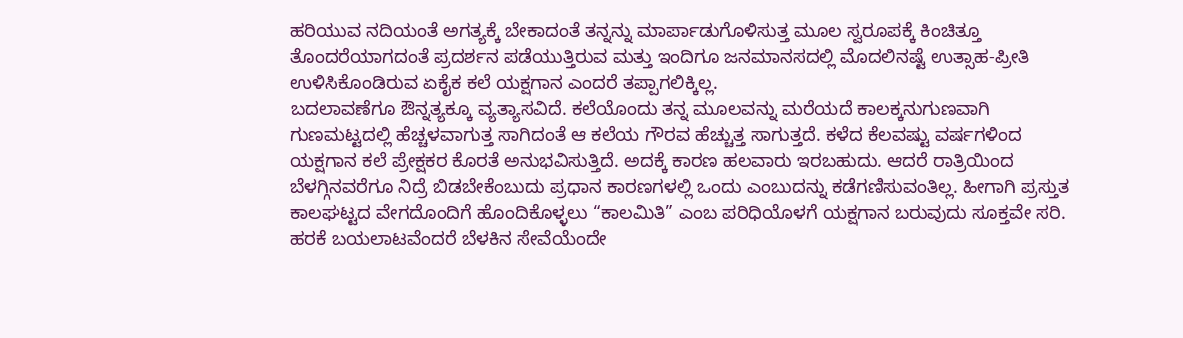ಹರಿಯುವ ನದಿಯಂತೆ ಅಗತ್ಯಕ್ಕೆ ಬೇಕಾದಂತೆ ತನ್ನನ್ನು ಮಾರ್ಪಾಡುಗೊಳಿಸುತ್ತ ಮೂಲ ಸ್ವರೂಪಕ್ಕೆ ಕಿಂಚಿತ್ತೂ ತೊಂದರೆಯಾಗದಂತೆ ಪ್ರದರ್ಶನ ಪಡೆಯುತ್ತಿರುವ ಮತ್ತು ಇಂದಿಗೂ ಜನಮಾನಸದಲ್ಲಿ ಮೊದಲಿನಷ್ಟೆ ಉತ್ಸಾಹ-ಪ್ರೀತಿ ಉಳಿಸಿಕೊಂಡಿರುವ ಏಕೈಕ ಕಲೆ ಯಕ್ಷಗಾನ ಎಂದರೆ ತಪ್ಪಾಗಲಿಕ್ಕಿಲ್ಲ.
ಬದಲಾವಣೆಗೂ ಔನ್ನತ್ಯಕ್ಕೂ ವ್ಯತ್ಯಾಸವಿದೆ. ಕಲೆಯೊಂದು ತನ್ನ ಮೂಲವನ್ನು ಮರೆಯದೆ ಕಾಲಕ್ಕನುಗುಣವಾಗಿ ಗುಣಮಟ್ಟದಲ್ಲಿ ಹೆಚ್ಚಳವಾಗುತ್ತ ಸಾಗಿದಂತೆ ಆ ಕಲೆಯ ಗೌರವ ಹೆಚ್ಚುತ್ತ ಸಾಗುತ್ತದೆ. ಕಳೆದ ಕೆಲವಷ್ಟು ವರ್ಷಗಳಿಂದ ಯಕ್ಷಗಾನ ಕಲೆ ಪ್ರೇಕ್ಷಕರ ಕೊರತೆ ಅನುಭವಿಸುತ್ತಿದೆ. ಅದಕ್ಕೆ ಕಾರಣ ಹಲವಾರು ಇರಬಹುದು. ಆದರೆ ರಾತ್ರಿಯಿಂದ ಬೆಳಗ್ಗಿನವರೆಗೂ ನಿದ್ರೆ ಬಿಡಬೇಕೆಂಬುದು ಪ್ರಧಾನ ಕಾರಣಗಳಲ್ಲಿ ಒಂದು ಎಂಬುದನ್ನು ಕಡೆಗಣಿಸುವಂತಿಲ್ಲ. ಹೀಗಾಗಿ ಪ್ರಸ್ತುತ ಕಾಲಘಟ್ಟದ ವೇಗದೊಂದಿಗೆ ಹೊಂದಿಕೊಳ್ಳಲು “ಕಾಲಮಿತಿ” ಎಂಬ ಪರಿಧಿಯೊಳಗೆ ಯಕ್ಷಗಾನ ಬರುವುದು ಸೂಕ್ತವೇ ಸರಿ.
ಹರಕೆ ಬಯಲಾಟವೆಂದರೆ ಬೆಳಕಿನ ಸೇವೆಯೆಂದೇ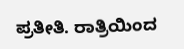ಪ್ರತೀತಿ. ರಾತ್ರಿಯಿಂದ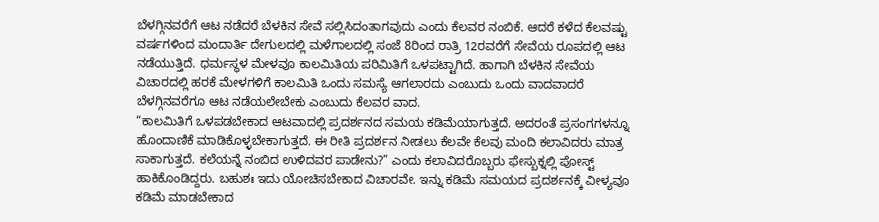ಬೆಳಗ್ಗಿನವರೆಗೆ ಆಟ ನಡೆದರೆ ಬೆಳಕಿನ ಸೇವೆ ಸಲ್ಲಿಸಿದಂತಾಗವುದು ಎಂದು ಕೆಲವರ ನಂಬಿಕೆ. ಆದರೆ ಕಳೆದ ಕೆಲವಷ್ಟು ವರ್ಷಗಳಿಂದ ಮಂದಾರ್ತಿ ದೇಗುಲದಲ್ಲಿ ಮಳೆಗಾಲದಲ್ಲಿ ಸಂಜೆ 8ರಿಂದ ರಾತ್ರಿ 12ರವರೆಗೆ ಸೇವೆಯ ರೂಪದಲ್ಲಿ ಆಟ ನಡೆಯುತ್ತಿದೆ. ಧರ್ಮಸ್ಥಳ ಮೇಳವೂ ಕಾಲಮಿತಿಯ ಪರಿಮಿತಿಗೆ ಒಳಪಟ್ಟಾಗಿದೆ. ಹಾಗಾಗಿ ಬೆಳಕಿನ ಸೇವೆಯ ವಿಚಾರದಲ್ಲಿ ಹರಕೆ ಮೇಳಗಳಿಗೆ ಕಾಲಮಿತಿ ಒಂದು ಸಮಸ್ಯೆ ಆಗಲಾರದು ಎಂಬುದು ಒಂದು ವಾದವಾದರೆ ಬೆಳಗ್ಗಿನವರೆಗೂ ಆಟ ನಡೆಯಲೇಬೇಕು ಎಂಬುದು ಕೆಲವರ ವಾದ.
“ಕಾಲಮಿತಿಗೆ ಒಳಪಡಬೇಕಾದ ಆಟವಾದಲ್ಲಿ ಪ್ರದರ್ಶನದ ಸಮಯ ಕಡಿಮೆಯಾಗುತ್ತದೆ. ಅದರಂತೆ ಪ್ರಸಂಗಗಳನ್ನೂ ಹೊಂದಾಣಿಕೆ ಮಾಡಿಕೊಳ್ಳಬೇಕಾಗುತ್ತದೆ. ಈ ರೀತಿ ಪ್ರದರ್ಶನ ನೀಡಲು ಕೆಲವೇ ಕೆಲವು ಮಂದಿ ಕಲಾವಿದರು ಮಾತ್ರ ಸಾಕಾಗುತ್ತದೆ. ಕಲೆಯನ್ನೆ ನಂಬಿದ ಉಳಿದವರ ಪಾಡೇನು?” ಎಂದು ಕಲಾವಿದರೊಬ್ಬರು ಫೇಸ್ಬುಕ್ನಲ್ಲಿ ಪೋಸ್ಟ್ ಹಾಕಿಕೊಂಡಿದ್ದರು. ಬಹುಶಃ ಇದು ಯೋಚಿಸಬೇಕಾದ ವಿಚಾರವೇ. ಇನ್ನು ಕಡಿಮೆ ಸಮಯದ ಪ್ರದರ್ಶನಕ್ಕೆ ವೀಳ್ಯವೂ ಕಡಿಮೆ ಮಾಡಬೇಕಾದ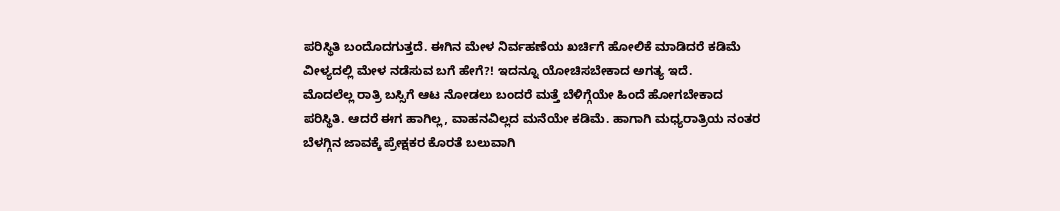ಪರಿಸ್ಥಿತಿ ಬಂದೊದಗುತ್ತದೆ. ಈಗಿನ ಮೇಳ ನಿರ್ವಹಣೆಯ ಖರ್ಚಿಗೆ ಹೋಲಿಕೆ ಮಾಡಿದರೆ ಕಡಿಮೆ ವೀಳ್ಯದಲ್ಲಿ ಮೇಳ ನಡೆಸುವ ಬಗೆ ಹೇಗೆ?! ಇದನ್ನೂ ಯೋಚಿಸಬೇಕಾದ ಅಗತ್ಯ ಇದೆ.
ಮೊದಲೆಲ್ಲ ರಾತ್ರಿ ಬಸ್ಸಿಗೆ ಆಟ ನೋಡಲು ಬಂದರೆ ಮತ್ತೆ ಬೆಳಿಗ್ಗೆಯೇ ಹಿಂದೆ ಹೋಗಬೇಕಾದ ಪರಿಸ್ಥಿತಿ. ಆದರೆ ಈಗ ಹಾಗಿಲ್ಲ, ವಾಹನವಿಲ್ಲದ ಮನೆಯೇ ಕಡಿಮೆ. ಹಾಗಾಗಿ ಮಧ್ಯರಾತ್ರಿಯ ನಂತರ ಬೆಳಗ್ಗಿನ ಜಾವಕ್ಕೆ ಪ್ರೇಕ್ಷಕರ ಕೊರತೆ ಬಲುವಾಗಿ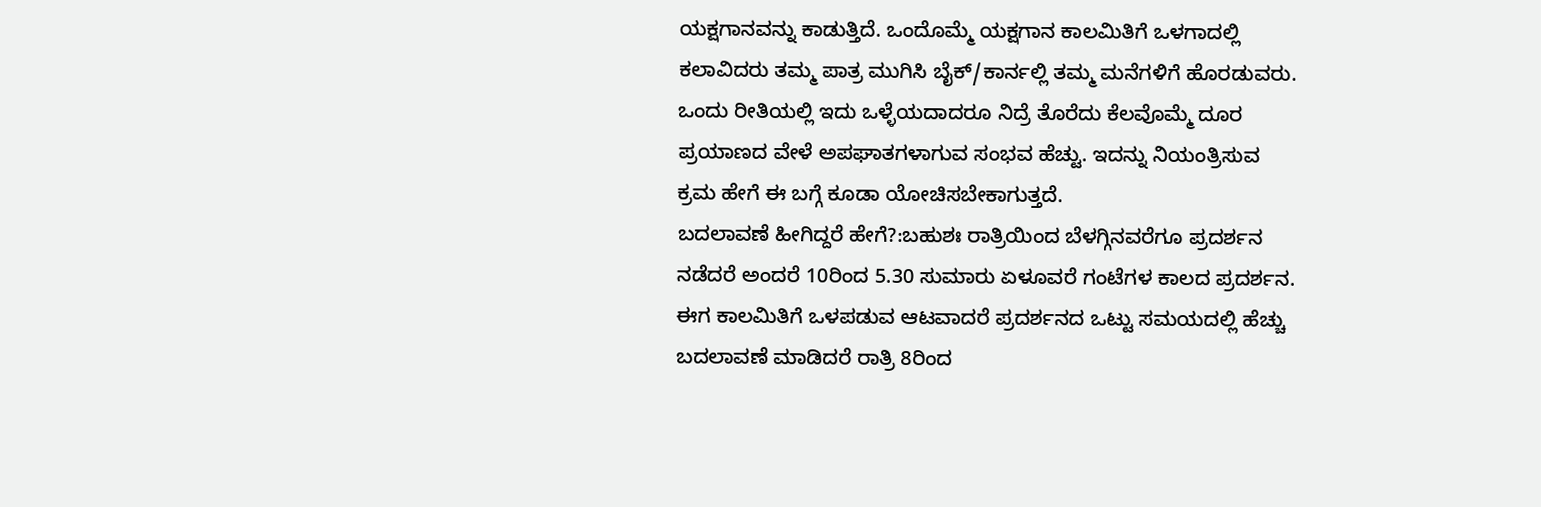ಯಕ್ಷಗಾನವನ್ನು ಕಾಡುತ್ತಿದೆ. ಒಂದೊಮ್ಮೆ ಯಕ್ಷಗಾನ ಕಾಲಮಿತಿಗೆ ಒಳಗಾದಲ್ಲಿ ಕಲಾವಿದರು ತಮ್ಮ ಪಾತ್ರ ಮುಗಿಸಿ ಬೈಕ್/ಕಾರ್ನಲ್ಲಿ ತಮ್ಮ ಮನೆಗಳಿಗೆ ಹೊರಡುವರು. ಒಂದು ರೀತಿಯಲ್ಲಿ ಇದು ಒಳ್ಳೆಯದಾದರೂ ನಿದ್ರೆ ತೊರೆದು ಕೆಲವೊಮ್ಮೆ ದೂರ ಪ್ರಯಾಣದ ವೇಳೆ ಅಪಘಾತಗಳಾಗುವ ಸಂಭವ ಹೆಚ್ಟು. ಇದನ್ನು ನಿಯಂತ್ರಿಸುವ ಕ್ರಮ ಹೇಗೆ ಈ ಬಗ್ಗೆ ಕೂಡಾ ಯೋಚಿಸಬೇಕಾಗುತ್ತದೆ.
ಬದಲಾವಣೆ ಹೀಗಿದ್ದರೆ ಹೇಗೆ?:ಬಹುಶಃ ರಾತ್ರಿಯಿಂದ ಬೆಳಗ್ಗಿನವರೆಗೂ ಪ್ರದರ್ಶನ ನಡೆದರೆ ಅಂದರೆ 10ರಿಂದ 5.30 ಸುಮಾರು ಏಳೂವರೆ ಗಂಟೆಗಳ ಕಾಲದ ಪ್ರದರ್ಶನ. ಈಗ ಕಾಲಮಿತಿಗೆ ಒಳಪಡುವ ಆಟವಾದರೆ ಪ್ರದರ್ಶನದ ಒಟ್ಟು ಸಮಯದಲ್ಲಿ ಹೆಚ್ಚು ಬದಲಾವಣೆ ಮಾಡಿದರೆ ರಾತ್ರಿ 8ರಿಂದ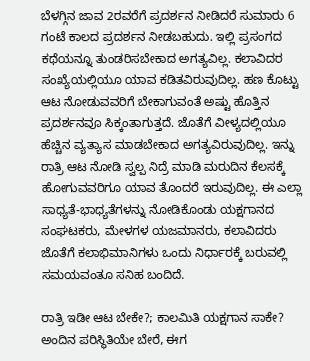ಬೆಳಗ್ಗಿನ ಜಾವ 2ರವರೆಗೆ ಪ್ರದರ್ಶನ ನೀಡಿದರೆ ಸುಮಾರು 6 ಗಂಟೆ ಕಾಲದ ಪ್ರದರ್ಶನ ನೀಡಬಹುದು. ಇಲ್ಲಿ ಪ್ರಸಂಗದ ಕಥೆಯನ್ನೂ ತುಂಡರಿಸಬೇಕಾದ ಅಗತ್ಯವಿಲ್ಲ. ಕಲಾವಿದರ ಸಂಖ್ಯೆಯಲ್ಲಿಯೂ ಯಾವ ಕಡಿತವಿರುವುದಿಲ್ಲ. ಹಣ ಕೊಟ್ಟು ಆಟ ನೋಡುವವರಿಗೆ ಬೇಕಾಗುವಂತೆ ಅಷ್ಟು ಹೊತ್ತಿನ ಪ್ರದರ್ಶನವೂ ಸಿಕ್ಕಂತಾಗುತ್ತದೆ. ಜೊತೆಗೆ ವೀಳ್ಯದಲ್ಲಿಯೂ ಹೆಚ್ಚಿನ ವ್ಯತ್ಯಾಸ ಮಾಡಬೇಕಾದ ಅಗತ್ಯವಿರುವುದಿಲ್ಲ. ಇನ್ನು ರಾತ್ರಿ ಆಟ ನೋಡಿ ಸ್ವಲ್ಪ ನಿದ್ರೆ ಮಾಡಿ ಮರುದಿನ ಕೆಲಸಕ್ಕೆ ಹೋಗುವವರಿಗೂ ಯಾವ ತೊಂದರೆ ಇರುವುದಿಲ್ಲ. ಈ ಎಲ್ಲಾ ಸಾಧ್ಯತೆ-ಭಾಧ್ಯತೆಗಳನ್ನು ನೋಡಿಕೊಂಡು ಯಕ್ಷಗಾನದ ಸಂಘಟಕರು, ಮೇಳಗಳ ಯಜಮಾನರು, ಕಲಾವಿದರು ಜೊತೆಗೆ ಕಲಾಭಿಮಾನಿಗಳು ಒಂದು ನಿರ್ಧಾರಕ್ಕೆ ಬರುವಲ್ಲಿ ಸಮಯವಂತೂ ಸನಿಹ ಬಂದಿದೆ.

ರಾತ್ರಿ ಇಡೀ ಆಟ ಬೇಕೇ?; ಕಾಲಮಿತಿ ಯಕ್ಷಗಾನ ಸಾಕೇ?
ಅಂದಿನ ಪರಿಸ್ಥಿತಿಯೇ ಬೇರೆ, ಈಗ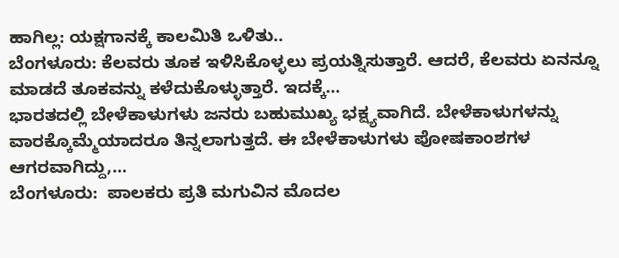ಹಾಗಿಲ್ಲ: ಯಕ್ಷಗಾನಕ್ಕೆ ಕಾಲಮಿತಿ ಒಳಿತು..
ಬೆಂಗಳೂರು: ಕೆಲವರು ತೂಕ ಇಳಿಸಿಕೊಳ್ಳಲು ಪ್ರಯತ್ನಿಸುತ್ತಾರೆ. ಆದರೆ, ಕೆಲವರು ಏನನ್ನೂ ಮಾಡದೆ ತೂಕವನ್ನು ಕಳೆದುಕೊಳ್ಳುತ್ತಾರೆ. ಇದಕ್ಕೆ…
ಭಾರತದಲ್ಲಿ ಬೇಳೆಕಾಳುಗಳು ಜನರು ಬಹುಮುಖ್ಯ ಭಕ್ಷ್ಯವಾಗಿದೆ. ಬೇಳೆಕಾಳುಗಳನ್ನು ವಾರಕ್ಕೊಮ್ಮೆಯಾದರೂ ತಿನ್ನಲಾಗುತ್ತದೆ. ಈ ಬೇಳೆಕಾಳುಗಳು ಪೋಷಕಾಂಶಗಳ ಆಗರವಾಗಿದ್ದು,…
ಬೆಂಗಳೂರು:  ಪಾಲಕರು ಪ್ರತಿ ಮಗುವಿನ ಮೊದಲ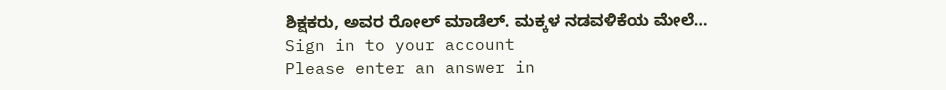ಶಿಕ್ಷಕರು, ಅವರ ರೋಲ್ ಮಾಡೆಲ್. ಮಕ್ಕಳ ನಡವಳಿಕೆಯ ಮೇಲೆ…
Sign in to your account
Please enter an answer in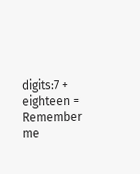digits:7 + eighteen =
Remember me